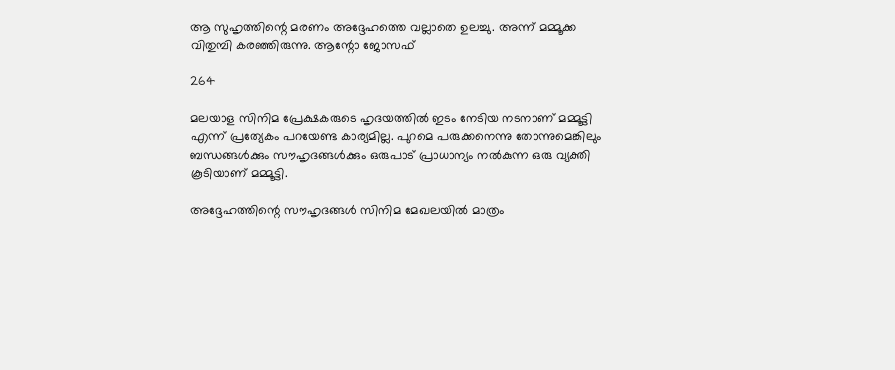ആ സുഹൃത്തിന്റെ മരണം അദ്ദേഹത്തെ വല്ലാതെ ഉലച്ചു. അന്ന് മമ്മൂക്ക വിതുമ്പി കരഞ്ഞിരുന്നു. ആന്റോ ജോസഫ്

264

മലയാള സിനിമ പ്രേക്ഷകരുടെ ഹൃദയത്തിൽ ഇടം നേടിയ നടനാണ് മമ്മൂട്ടി എന്ന് പ്രത്യേകം പറയേണ്ട കാര്യമില്ല. പുറമെ പരുക്കനെന്നു തോന്നുമെങ്കിലും ബന്ധങ്ങൾക്കും സൗഹൃദങ്ങൾക്കും ഒരുപാട് പ്രാധാന്യം നൽകുന്ന ഒരു വ്യക്തി കൂടിയാണ് മമ്മൂട്ടി.

അദ്ദേഹത്തിന്റെ സൗഹൃദങ്ങൾ സിനിമ മേഖലയിൽ മാത്രം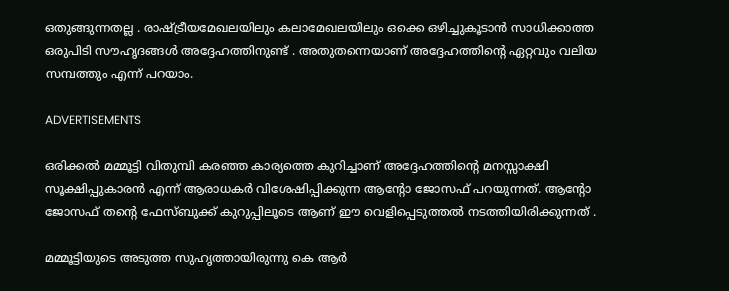ഒതുങ്ങുന്നതല്ല . രാഷ്ട്രീയമേഖലയിലും കലാമേഖലയിലും ഒക്കെ ഒഴിച്ചുകൂടാൻ സാധിക്കാത്ത ഒരുപിടി സൗഹൃദങ്ങൾ അദ്ദേഹത്തിനുണ്ട് . അതുതന്നെയാണ് അദ്ദേഹത്തിന്റെ ഏറ്റവും വലിയ സമ്പത്തും എന്ന് പറയാം.

ADVERTISEMENTS

ഒരിക്കൽ മമ്മൂട്ടി വിതുമ്പി കരഞ്ഞ കാര്യത്തെ കുറിച്ചാണ് അദ്ദേഹത്തിന്റെ മനസ്സാക്ഷി സൂക്ഷിപ്പുകാരൻ എന്ന് ആരാധകർ വിശേഷിപ്പിക്കുന്ന ആന്റോ ജോസഫ് പറയുന്നത്. ആന്റോ ജോസഫ് തന്‍റെ ഫേസ്ബുക്ക് കുറുപ്പിലൂടെ ആണ് ഈ വെളിപ്പെടുത്തൽ നടത്തിയിരിക്കുന്നത് .

മമ്മൂട്ടിയുടെ അടുത്ത സുഹൃത്തായിരുന്നു കെ ആർ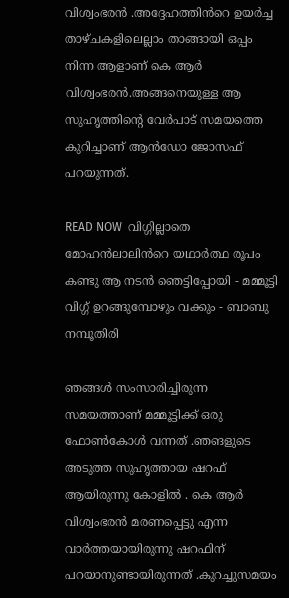വിശ്വംഭരൻ .അദ്ദേഹത്തിൻറെ ഉയർച്ച താഴ്ചകളിലെല്ലാം താങ്ങായി ഒപ്പം നിന്ന ആളാണ് കെ ആർ വിശ്വംഭരൻ.അങ്ങനെയുള്ള ആ സുഹൃത്തിന്റെ വേർപാട് സമയത്തെ കുറിച്ചാണ് ആൻഡോ ജോസഫ് പറയുന്നത്.

READ NOW  വിഗ്ഗില്ലാതെ മോഹൻലാലിൻറെ യഥാർത്ഥ രൂപം കണ്ടു ആ നടൻ ഞെട്ടിപ്പോയി - മമ്മൂട്ടി വിഗ്ഗ് ഉറങ്ങുമ്പോഴും വക്കും - ബാബു നമ്പൂതിരി

ഞങ്ങൾ സംസാരിച്ചിരുന്ന സമയത്താണ് മമ്മൂട്ടിക്ക് ഒരു ഫോൺകോൾ വന്നത് .ഞങളുടെ അടുത്ത സുഹൃത്തായ ഷറഫ് ആയിരുന്നു കോളിൽ . കെ ആർ വിശ്വംഭരൻ മരണപ്പെട്ടു എന്ന വാർത്തയായിരുന്നു ഷറഫിന് പറയാനുണ്ടായിരുന്നത് .കുറച്ചുസമയം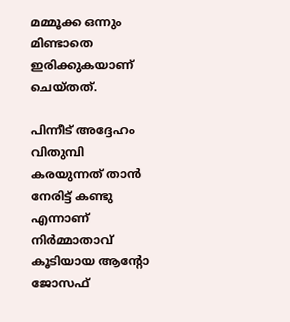മമ്മൂക്ക ഒന്നും മിണ്ടാതെ ഇരിക്കുകയാണ് ചെയ്തത്.

പിന്നീട് അദ്ദേഹം വിതുമ്പി കരയുന്നത് താൻ നേരിട്ട് കണ്ടു എന്നാണ് നിർമ്മാതാവ് കൂടിയായ ആന്റോ ജോസഫ്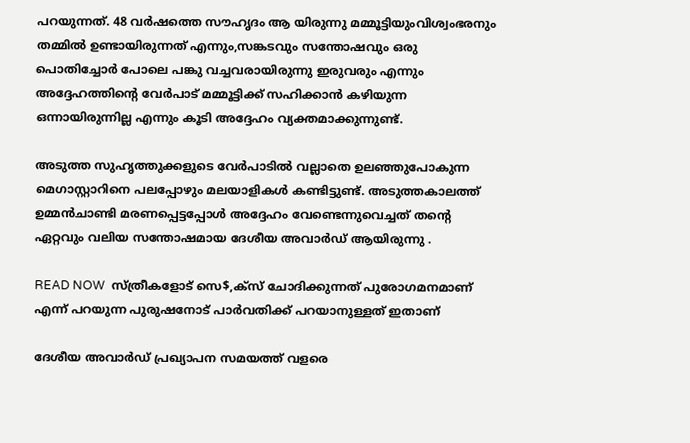പറയുന്നത്. 48 വർഷത്തെ സൗഹൃദം ആ യിരുന്നു മമ്മൂട്ടിയുംവിശ്വംഭരനും തമ്മിൽ ഉണ്ടായിരുന്നത് എന്നും,സങ്കടവും സന്തോഷവും ഒരു പൊതിച്ചോർ പോലെ പങ്കു വച്ചവരായിരുന്നു ഇരുവരും എന്നും അദ്ദേഹത്തിന്റെ വേർപാട് മമ്മൂട്ടിക്ക് സഹിക്കാൻ കഴിയുന്ന ഒന്നായിരുന്നില്ല എന്നും കൂടി അദ്ദേഹം വ്യക്തമാക്കുന്നുണ്ട്.

അടുത്ത സുഹൃത്തുക്കളുടെ വേർപാടിൽ വല്ലാതെ ഉലഞ്ഞുപോകുന്ന മെഗാസ്റ്റാറിനെ പലപ്പോഴും മലയാളികൾ കണ്ടിട്ടുണ്ട്. അടുത്തകാലത്ത് ഉമ്മൻചാണ്ടി മരണപ്പെട്ടപ്പോൾ അദ്ദേഹം വേണ്ടെന്നുവെച്ചത് തന്റെ ഏറ്റവും വലിയ സന്തോഷമായ ദേശീയ അവാർഡ് ആയിരുന്നു .

READ NOW  സ്ത്രീകളോട് സെ$,ക്സ് ചോദിക്കുന്നത് പുരോഗമനമാണ് എന്ന് പറയുന്ന പുരുഷനോട് പാർവതിക്ക് പറയാനുള്ളത് ഇതാണ്

ദേശീയ അവാർഡ് പ്രഖ്യാപന സമയത്ത് വളരെ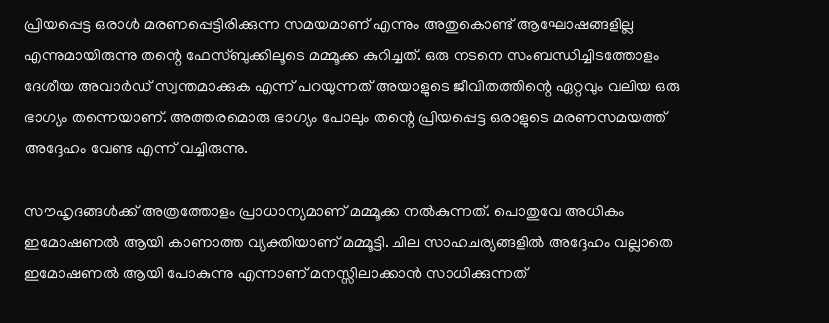പ്രിയപ്പെട്ട ഒരാൾ മരണപ്പെട്ടിരിക്കുന്ന സമയമാണ് എന്നും അതുകൊണ്ട് ആഘോഷങ്ങളില്ല എന്നുമായിരുന്നു തന്റെ ഫേസ്ബുക്കിലൂടെ മമ്മൂക്ക കുറിച്ചത്. ഒരു നടനെ സംബന്ധിച്ചിടത്തോളം ദേശീയ അവാർഡ് സ്വന്തമാക്കുക എന്ന് പറയുന്നത് അയാളുടെ ജീവിതത്തിന്റെ ഏറ്റവും വലിയ ഒരു ഭാഗ്യം തന്നെയാണ്. അത്തരമൊരു ഭാഗ്യം പോലും തന്റെ പ്രിയപ്പെട്ട ഒരാളുടെ മരണസമയത്ത് അദ്ദേഹം വേണ്ട എന്ന് വച്ചിരുന്നു.

സൗഹൃദങ്ങൾക്ക് അത്രത്തോളം പ്രാധാന്യമാണ് മമ്മൂക്ക നൽകുന്നത്. പൊതുവേ അധികം ഇമോഷണൽ ആയി കാണാത്ത വ്യക്തിയാണ് മമ്മൂട്ടി. ചില സാഹചര്യങ്ങളിൽ അദ്ദേഹം വല്ലാതെ ഇമോഷണൽ ആയി പോകുന്നു എന്നാണ് മനസ്സിലാക്കാൻ സാധിക്കുന്നത്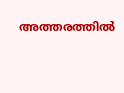അത്തരത്തിൽ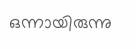ഒന്നായിരുന്നു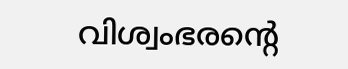വിശ്വംഭരന്റെ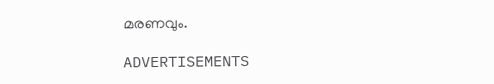മരണവും.

ADVERTISEMENTS